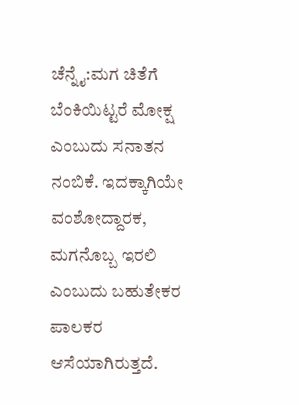ಚೆನ್ನೈ:ಮಗ ಚಿತೆಗೆ ಬೆಂಕಿಯಿಟ್ಟರೆ ಮೋಕ್ಷ ಎಂಬುದು ಸನಾತನ ನಂಬಿಕೆ. ಇದಕ್ಕಾಗಿಯೇ ವಂಶೋದ್ದಾರಕ, ಮಗನೊಬ್ಬ ಇರಲಿ ಎಂಬುದು ಬಹುತೇಕರ ಪಾಲಕರ ಆಸೆಯಾಗಿರುತ್ತದೆ.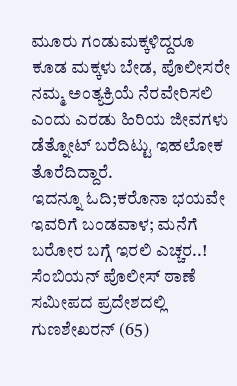ಮೂರು ಗಂಡುಮಕ್ಕಳಿದ್ದರೂ ಕೂಡ ಮಕ್ಕಳು ಬೇಡ, ಪೊಲೀಸರೇ ನಮ್ಮ ಅಂತ್ಯಕ್ರಿಯೆ ನೆರವೇರಿಸಲಿ ಎಂದು ಎರಡು ಹಿರಿಯ ಜೀವಗಳು ಡೆತ್ನೋಟ್ ಬರೆದಿಟ್ಟು ಇಹಲೋಕ ತೊರೆದಿದ್ದಾರೆ.
ಇದನ್ನೂ ಓದಿ;ಕರೊನಾ ಭಯವೇ ಇವರಿಗೆ ಬಂಡವಾಳ; ಮನೆಗೆ ಬರೋರ ಬಗ್ಗೆ ಇರಲಿ ಎಚ್ಚರ..!
ಸೆಂಬಿಯನ್ ಪೊಲೀಸ್ ಠಾಣೆ ಸಮೀಪದ ಪ್ರದೇಶದಲ್ಲಿ ಗುಣಶೇಖರನ್ (65)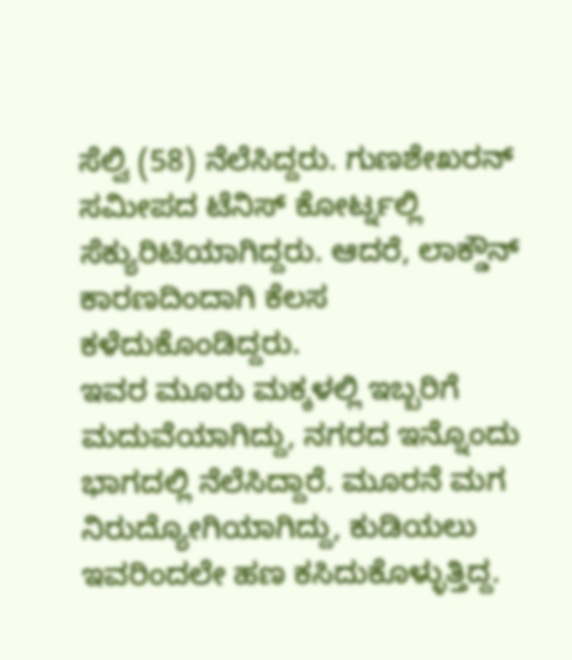ಸೆಲ್ವಿ (58) ನೆಲೆಸಿದ್ದರು. ಗುಣಶೇಖರನ್ ಸಮೀಪದ ಟೆನಿಸ್ ಕೋರ್ಟ್ನಲ್ಲಿ ಸೆಕ್ಯುರಿಟಿಯಾಗಿದ್ದರು. ಆದರೆ, ಲಾಕ್ಡೌನ್ ಕಾರಣದಿಂದಾಗಿ ಕೆಲಸ ಕಳೆದುಕೊಂಡಿದ್ದರು.
ಇವರ ಮೂರು ಮಕ್ಕಳಲ್ಲಿ ಇಬ್ಬರಿಗೆ ಮದುವೆಯಾಗಿದ್ದು, ನಗರದ ಇನ್ನೊಂದು ಭಾಗದಲ್ಲಿ ನೆಲೆಸಿದ್ದಾರೆ. ಮೂರನೆ ಮಗ ನಿರುದ್ಯೋಗಿಯಾಗಿದ್ದು, ಕುಡಿಯಲು ಇವರಿಂದಲೇ ಹಣ ಕಸಿದುಕೊಳ್ಳುತ್ತಿದ್ದ.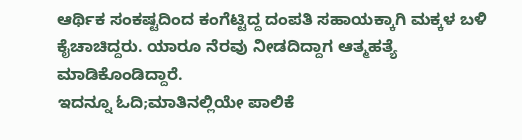ಆರ್ಥಿಕ ಸಂಕಷ್ಟದಿಂದ ಕಂಗೆಟ್ಟಿದ್ದ ದಂಪತಿ ಸಹಾಯಕ್ಕಾಗಿ ಮಕ್ಕಳ ಬಳಿ ಕೈಚಾಚಿದ್ದರು. ಯಾರೂ ನೆರವು ನೀಡದಿದ್ದಾಗ ಆತ್ಮಹತ್ಯೆ ಮಾಡಿಕೊಂಡಿದ್ದಾರೆ.
ಇದನ್ನೂ ಓದಿ;ಮಾತಿನಲ್ಲಿಯೇ ಪಾಲಿಕೆ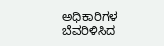ಅಧಿಕಾರಿಗಳ ಬೆವರಿಳಿಸಿದ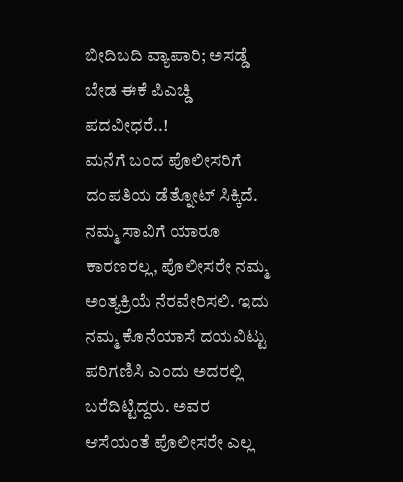ಬೀದಿಬದಿ ವ್ಯಾಪಾರಿ; ಅಸಡ್ಡೆ ಬೇಡ ಈಕೆ ಪಿಎಚ್ಡಿ ಪದವೀಧರೆ..!
ಮನೆಗೆ ಬಂದ ಪೊಲೀಸರಿಗೆ ದಂಪತಿಯ ಡೆತ್ನೋಟ್ ಸಿಕ್ಕಿದೆ. ನಮ್ಮ ಸಾವಿಗೆ ಯಾರೂ ಕಾರಣರಲ್ಲ, ಪೊಲೀಸರೇ ನಮ್ಮ ಅಂತ್ಯಕ್ರಿಯೆ ನೆರವೇರಿಸಲಿ. ಇದು ನಮ್ಮ ಕೊನೆಯಾಸೆ ದಯವಿಟ್ಟು ಪರಿಗಣಿಸಿ ಎಂದು ಅದರಲ್ಲಿ ಬರೆದಿಟ್ಟಿದ್ದರು. ಅವರ ಆಸೆಯಂತೆ ಪೊಲೀಸರೇ ಎಲ್ಲ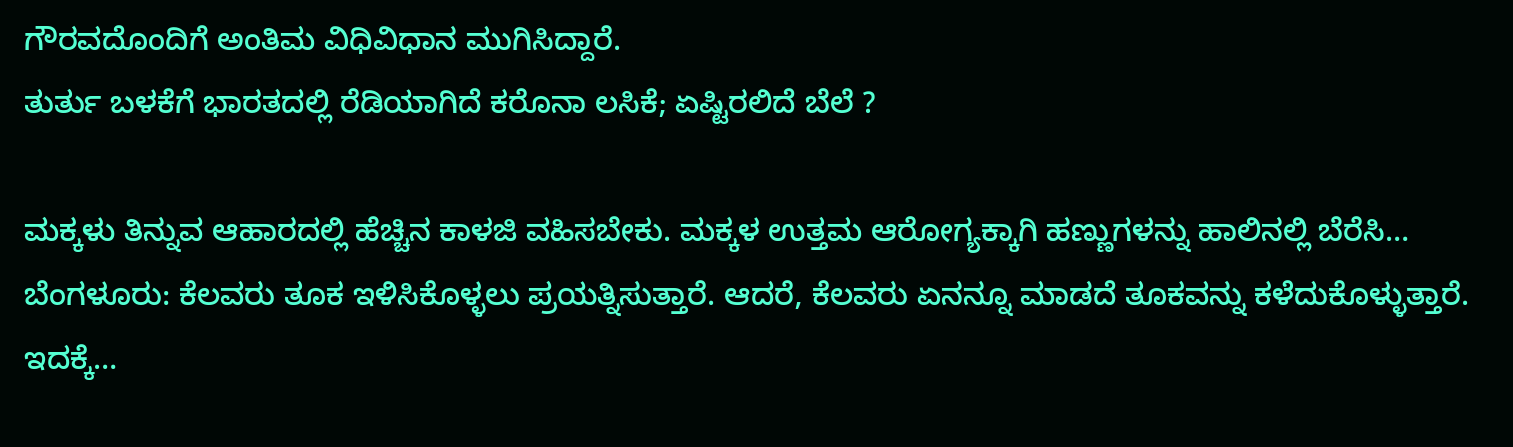ಗೌರವದೊಂದಿಗೆ ಅಂತಿಮ ವಿಧಿವಿಧಾನ ಮುಗಿಸಿದ್ದಾರೆ.
ತುರ್ತು ಬಳಕೆಗೆ ಭಾರತದಲ್ಲಿ ರೆಡಿಯಾಗಿದೆ ಕರೊನಾ ಲಸಿಕೆ; ಏಷ್ಟಿರಲಿದೆ ಬೆಲೆ ?

ಮಕ್ಕಳು ತಿನ್ನುವ ಆಹಾರದಲ್ಲಿ ಹೆಚ್ಚಿನ ಕಾಳಜಿ ವಹಿಸಬೇಕು. ಮಕ್ಕಳ ಉತ್ತಮ ಆರೋಗ್ಯಕ್ಕಾಗಿ ಹಣ್ಣುಗಳನ್ನು ಹಾಲಿನಲ್ಲಿ ಬೆರೆಸಿ…
ಬೆಂಗಳೂರು: ಕೆಲವರು ತೂಕ ಇಳಿಸಿಕೊಳ್ಳಲು ಪ್ರಯತ್ನಿಸುತ್ತಾರೆ. ಆದರೆ, ಕೆಲವರು ಏನನ್ನೂ ಮಾಡದೆ ತೂಕವನ್ನು ಕಳೆದುಕೊಳ್ಳುತ್ತಾರೆ. ಇದಕ್ಕೆ…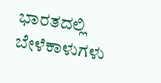ಭಾರತದಲ್ಲಿ ಬೇಳೆಕಾಳುಗಳು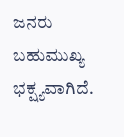ಜನರು ಬಹುಮುಖ್ಯ ಭಕ್ಷ್ಯವಾಗಿದೆ.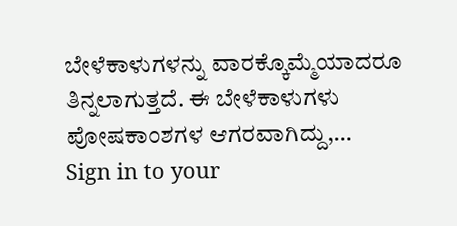ಬೇಳೆಕಾಳುಗಳನ್ನು ವಾರಕ್ಕೊಮ್ಮೆಯಾದರೂ ತಿನ್ನಲಾಗುತ್ತದೆ. ಈ ಬೇಳೆಕಾಳುಗಳು ಪೋಷಕಾಂಶಗಳ ಆಗರವಾಗಿದ್ದು,…
Sign in to your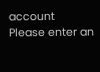account
Please enter an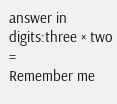answer in digits:three × two =
Remember me